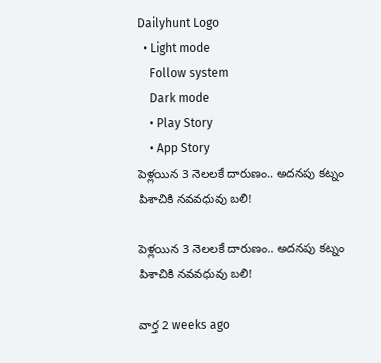Dailyhunt Logo
  • Light mode
    Follow system
    Dark mode
    • Play Story
    • App Story
పెళ్లయిన 3 నెలలకే దారుణం.. అదనపు కట్నం పిశాచికి నవవధువు బలి!

పెళ్లయిన 3 నెలలకే దారుణం.. అదనపు కట్నం పిశాచికి నవవధువు బలి!

వార్త 2 weeks ago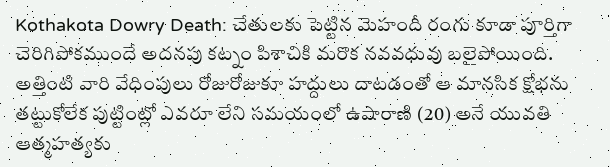Kothakota Dowry Death: చేతులకు పెట్టిన మెహందీ రంగు కూడా పూర్తిగా చెరిగిపోకముందే అదనపు కట్నం పిశాచికి మరొక నవవధువు బలైపోయింది. అత్తింటి వారి వేధింపులు రోజురోజుకూ హద్దులు దాటడంతో ఆ మానసిక క్షోభను తట్టుకోలేక పుట్టింట్లో ఎవరూ లేని సమయంలో ఉషారాణి (20) అనే యువతి ఆత్మహత్యకు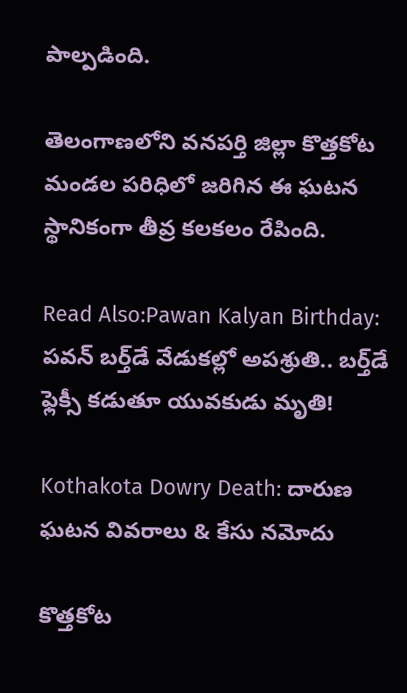పాల్పడింది.

తెలంగాణలోని వనపర్తి జిల్లా కొత్తకోట మండల పరిధిలో జరిగిన ఈ ఘటన స్థానికంగా తీవ్ర కలకలం రేపింది.

Read Also:Pawan Kalyan Birthday: పవన్ బర్త్‌డే వేడుకల్లో అపశ్రుతి.. బర్త్‌డే ఫ్లెక్సీ కడుతూ యువకుడు మృతి!

Kothakota Dowry Death: దారుణ ఘటన వివరాలు & కేసు నమోదు

కొత్తకోట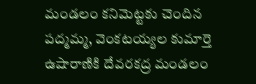మండలం కనిమెట్టకు చెందిన పద్మమ్మ, వెంకటయ్యల కుమార్తె ఉషారాణికి దేవరకద్ర మండలం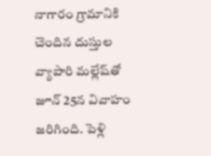నాగారం గ్రామానికి చెందిన దుస్తుల వ్యాపారి మల్లేష్‌తో జూన్ 25న వివాహం జరిగింది. పెళ్లి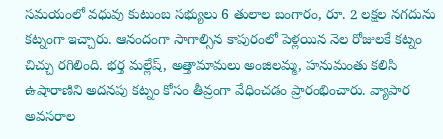సమయంలో వధువు కుటుంబ సభ్యులు 6 తులాల బంగారం, రూ. 2 లక్షల నగదును కట్నంగా ఇచ్చారు. ఆనందంగా సాగాల్సిన కాపురంలో పెళ్లయిన నెల రోజులకే కట్నం చిచ్చు రగిలింది. భర్త మల్లేష్‌, అత్తామామలు అంజిలమ్మ, హనుమంతు కలిసి ఉషారాణిని అదనపు కట్నం కోసం తీవ్రంగా వేధించడం ప్రారంభించారు. వ్యాపార అవసరాల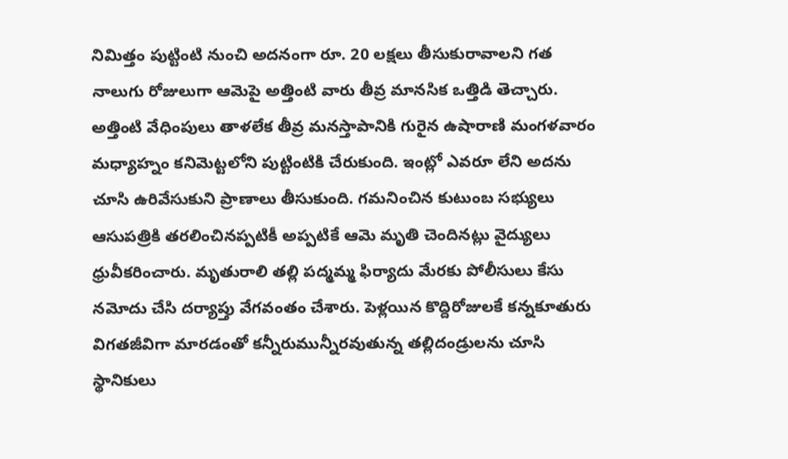నిమిత్తం పుట్టింటి నుంచి అదనంగా రూ. 20 లక్షలు తీసుకురావాలని గత నాలుగు రోజులుగా ఆమెపై అత్తింటి వారు తీవ్ర మానసిక ఒత్తిడి తెచ్చారు. అత్తింటి వేధింపులు తాళలేక తీవ్ర మనస్తాపానికి గురైన ఉషారాణి మంగళవారం మధ్యాహ్నం కనిమెట్టలోని పుట్టింటికి చేరుకుంది. ఇంట్లో ఎవరూ లేని అదను చూసి ఉరివేసుకుని ప్రాణాలు తీసుకుంది. గమనించిన కుటుంబ సభ్యులు ఆసుపత్రికి తరలించినప్పటికీ అప్పటికే ఆమె మృతి చెందినట్లు వైద్యులు ధ్రువీకరించారు. మృతురాలి తల్లి పద్మమ్మ ఫిర్యాదు మేరకు పోలీసులు కేసు నమోదు చేసి దర్యాప్తు వేగవంతం చేశారు. పెళ్లయిన కొద్దిరోజులకే కన్నకూతురు విగతజీవిగా మారడంతో కన్నీరుమున్నీరవుతున్న తల్లిదండ్రులను చూసి స్థానికులు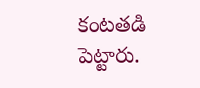కంటతడి పెట్టారు.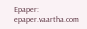Epaper: epaper.vaartha.com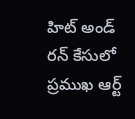హిట్ అండ్ రన్ కేసులో ప్రముఖ ఆర్ట్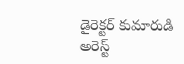డైరెక్టర్ కుమారుడి అరెస్ట్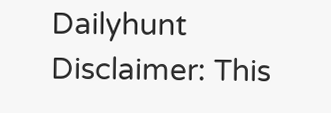Dailyhunt
Disclaimer: This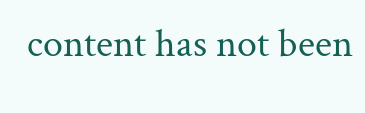content has not been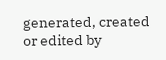generated, created or edited by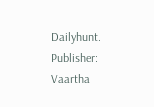Dailyhunt. Publisher: Vaartha